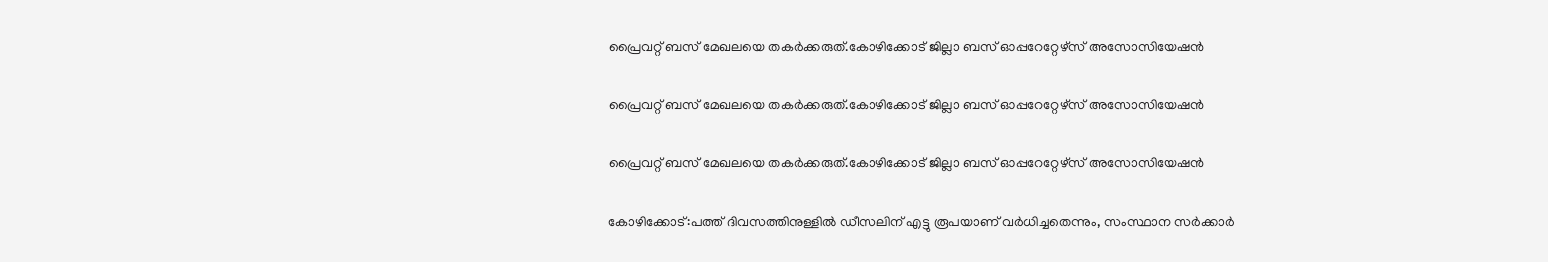പ്രൈവറ്റ് ബസ് മേഖലയെ തകർക്കരുത്.കോഴിക്കോട് ജില്ലാ ബസ് ഓപ്പറേറ്റേഴ്സ് അസോസിയേഷൻ

പ്രൈവറ്റ് ബസ് മേഖലയെ തകർക്കരുത്.കോഴിക്കോട് ജില്ലാ ബസ് ഓപ്പറേറ്റേഴ്സ് അസോസിയേഷൻ

പ്രൈവറ്റ് ബസ് മേഖലയെ തകർക്കരുത്.കോഴിക്കോട് ജില്ലാ ബസ് ഓപ്പറേറ്റേഴ്സ് അസോസിയേഷൻ

കോഴിക്കോട്:പത്ത് ദിവസത്തിനുള്ളിൽ ഡീസലിന് എട്ടു രൂപയാണ് വർധിച്ചതെന്നും, സംസ്ഥാന സർക്കാർ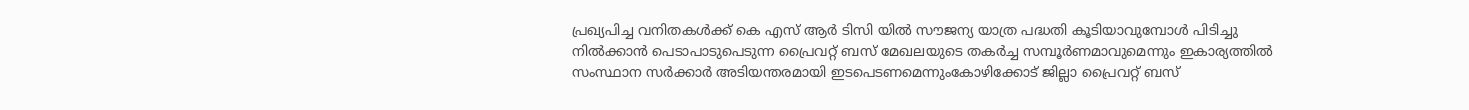പ്രഖ്യപിച്ച വനിതകൾക്ക് കെ എസ് ആർ ടിസി യിൽ സൗജന്യ യാത്ര പദ്ധതി കൂടിയാവുമ്പോൾ പിടിച്ചു നിൽക്കാൻ പെടാപാടുപെടുന്ന പ്രൈവറ്റ് ബസ് മേഖലയുടെ തകർച്ച സമ്പൂർണമാവുമെന്നും ഇകാര്യത്തിൽ സംസ്ഥാന സർക്കാർ അടിയന്തരമായി ഇടപെടണമെന്നുംകോഴിക്കോട് ജില്ലാ പ്രൈവറ്റ് ബസ്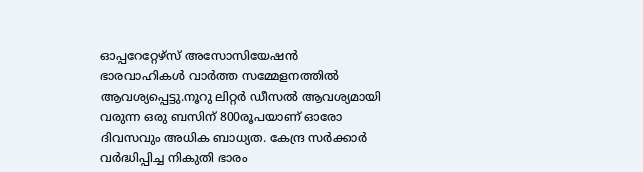ഓപ്പറേറ്റേഴ്സ് അസോസിയേഷൻ ഭാരവാഹികൾ വാർത്ത സമ്മേളനത്തിൽ ആവശ്യപ്പെട്ടു.നൂറു ലിറ്റർ ഡീസൽ ആവശ്യമായി വരുന്ന ഒരു ബസിന് 800രൂപയാണ് ഓരോ ദിവസവും അധിക ബാധ്യത. കേന്ദ്ര സർക്കാർ വർദ്ധിപ്പിച്ച നികുതി ഭാരം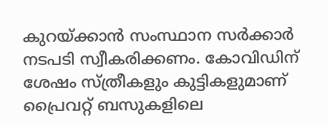കുറയ്ക്കാൻ സംസ്ഥാന സർക്കാർ നടപടി സ്വീകരിക്കണം. കോവിഡിന് ശേഷം സ്ത്രീകളും കുട്ടികളുമാണ് പ്രൈവറ്റ് ബസുകളിലെ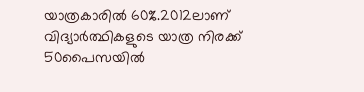യാത്രകാരിൽ 60%.2012ലാണ് വിദ്യാർത്ഥികളുടെ യാത്ര നിരക്ക് 50പൈസയിൽ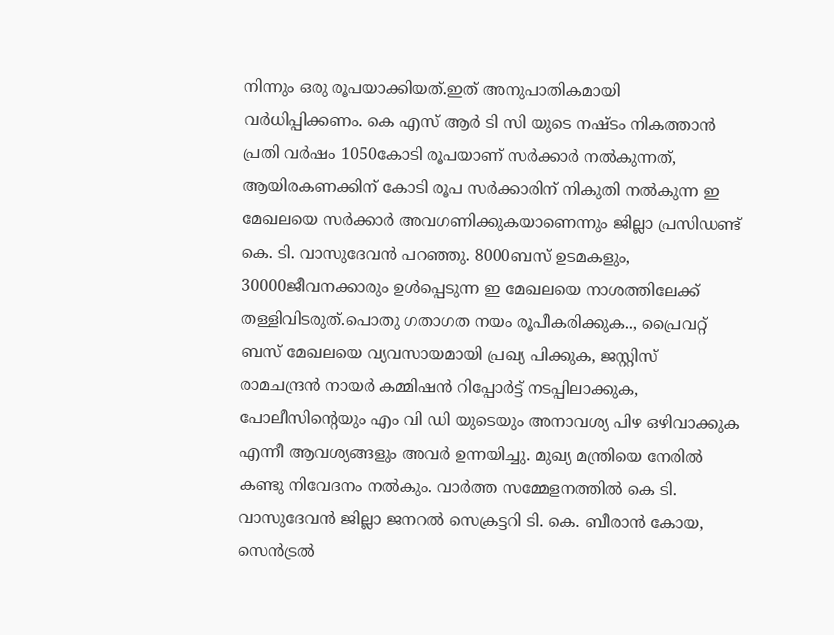നിന്നും ഒരു രൂപയാക്കിയത്.ഇത് അനുപാതികമായി വർധിപ്പിക്കണം. കെ എസ് ആർ ടി സി യുടെ നഷ്ടം നികത്താൻ പ്രതി വർഷം 1050കോടി രൂപയാണ് സർക്കാർ നൽകുന്നത്, ആയിരകണക്കിന്‌ കോടി രൂപ സർക്കാരിന് നികുതി നൽകുന്ന ഇ മേഖലയെ സർക്കാർ അവഗണിക്കുകയാണെന്നും ജില്ലാ പ്രസിഡണ്ട്‌ കെ. ടി. വാസുദേവൻ പറഞ്ഞു. 8000ബസ് ഉടമകളും, 30000ജീവനക്കാരും ഉൾപ്പെടുന്ന ഇ മേഖലയെ നാശത്തിലേക്ക് തള്ളിവിടരുത്.പൊതു ഗതാഗത നയം രൂപീകരിക്കുക.., പ്രൈവറ്റ് ബസ് മേഖലയെ വ്യവസായമായി പ്രഖ്യ പിക്കുക, ജസ്റ്റിസ് രാമചന്ദ്രൻ നായർ കമ്മിഷൻ റിപ്പോർട്ട്‌ നടപ്പിലാക്കുക, പോലീസിന്റെയും എം വി ഡി യുടെയും അനാവശ്യ പിഴ ഒഴിവാക്കുക എന്നീ ആവശ്യങ്ങളും അവർ ഉന്നയിച്ചു. മുഖ്യ മന്ത്രിയെ നേരിൽ കണ്ടു നിവേദനം നൽകും. വാർത്ത സമ്മേളനത്തിൽ കെ ടി. വാസുദേവൻ ജില്ലാ ജനറൽ സെക്രട്ടറി ടി. കെ. ബീരാൻ കോയ, സെൻട്രൽ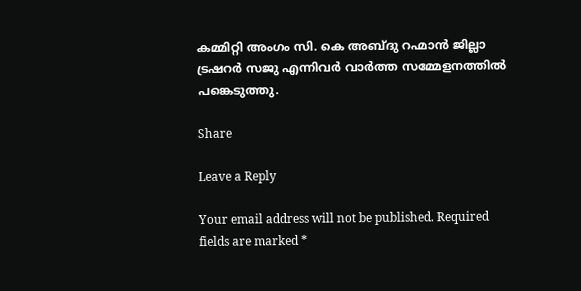കമ്മിറ്റി അംഗം സി. കെ അബ്ദു റഹ്മാൻ ജില്ലാ ട്രഷറർ സജു എന്നിവർ വാർത്ത സമ്മേളനത്തിൽ പങ്കെടുത്തു.

Share

Leave a Reply

Your email address will not be published. Required fields are marked *